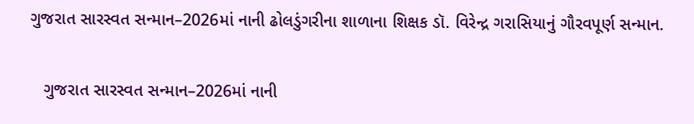ગુજરાત સારસ્વત સન્માન–2026માં નાની ઢોલડુંગરીના શાળાના શિક્ષક ડૉ. વિરેન્દ્ર ગરાસિયાનું ગૌરવપૂર્ણ સન્માન.

   ગુજરાત સારસ્વત સન્માન–2026માં નાની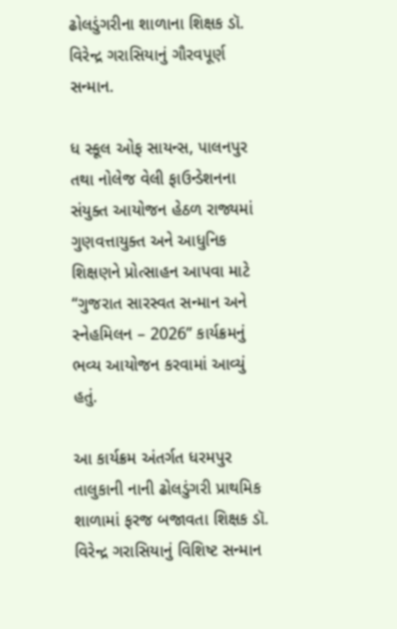ઢોલડુંગરીના શાળાના શિક્ષક ડૉ. વિરેન્દ્ર ગરાસિયાનું ગૌરવપૂર્ણ સન્માન.

ધ સ્કૂલ ઓફ સાયન્સ, પાલનપુર તથા નોલેજ વેલી ફાઉન્ડેશનના સંયુક્ત આયોજન હેઠળ રાજ્યમાં ગુણવત્તાયુક્ત અને આધુનિક શિક્ષણને પ્રોત્સાહન આપવા માટે “ગુજરાત સારસ્વત સન્માન અને સ્નેહમિલન – 2026” કાર્યક્રમનું ભવ્ય આયોજન કરવામાં આવ્યું હતું.

આ કાર્યક્રમ અંતર્ગત ધરમપુર તાલુકાની નાની ઢોલડુંગરી પ્રાથમિક શાળામાં ફરજ બજાવતા શિક્ષક ડૉ. વિરેન્દ્ર ગરાસિયાનું વિશિષ્ટ સન્માન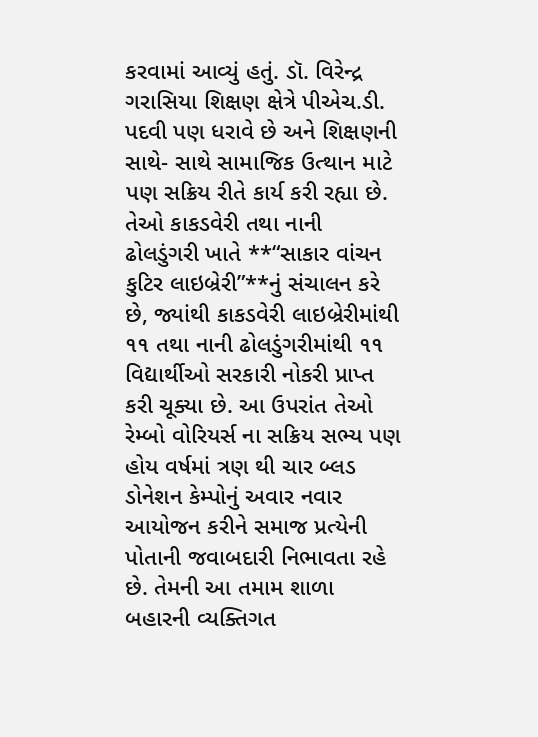કરવામાં આવ્યું હતું. ડૉ. વિરેન્દ્ર ગરાસિયા શિક્ષણ ક્ષેત્રે પીએચ.ડી. પદવી પણ ધરાવે છે અને શિક્ષણની સાથે- સાથે સામાજિક ઉત્થાન માટે પણ સક્રિય રીતે કાર્ય કરી રહ્યા છે. તેઓ કાકડવેરી તથા નાની ઢોલડુંગરી ખાતે **“સાકાર વાંચન કુટિર લાઇબ્રેરી”**નું સંચાલન કરે છે, જ્યાંથી કાકડવેરી લાઇબ્રેરીમાંથી ૧૧ તથા નાની ઢોલડુંગરીમાંથી ૧૧ વિદ્યાર્થીઓ સરકારી નોકરી પ્રાપ્ત કરી ચૂક્યા છે. આ ઉપરાંત તેઓ રેમ્બો વોરિયર્સ ના સક્રિય સભ્ય પણ હોય વર્ષમાં ત્રણ થી ચાર બ્લડ ડોનેશન કેમ્પોનું અવાર નવાર આયોજન કરીને સમાજ પ્રત્યેની પોતાની જવાબદારી નિભાવતા રહે છે. તેમની આ તમામ શાળા બહારની વ્યક્તિગત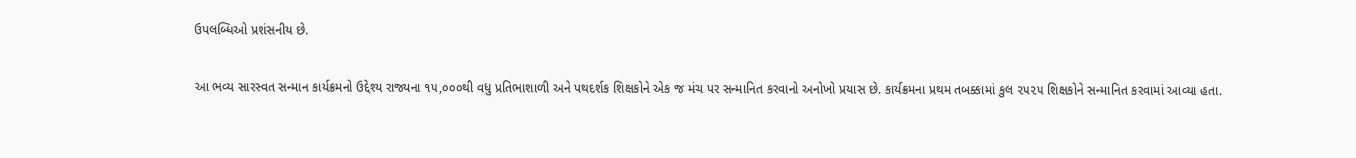ઉપલબ્ધિઓ પ્રશંસનીય છે.

આ ભવ્ય સારસ્વત સન્માન કાર્યક્રમનો ઉદ્દેશ્ય રાજ્યના ૧૫,૦૦૦થી વધુ પ્રતિભાશાળી અને પથદર્શક શિક્ષકોને એક જ મંચ પર સન્માનિત કરવાનો અનોખો પ્રયાસ છે. કાર્યક્રમના પ્રથમ તબક્કામાં કુલ ૨૫૨૫ શિક્ષકોને સન્માનિત કરવામાં આવ્યા હતા.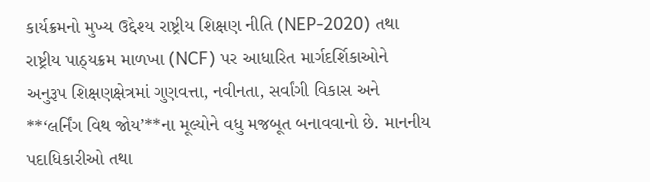કાર્યક્રમનો મુખ્ય ઉદ્દેશ્ય રાષ્ટ્રીય શિક્ષણ નીતિ (NEP-2020) તથા રાષ્ટ્રીય પાઠ્યક્રમ માળખા (NCF) પર આધારિત માર્ગદર્શિકાઓને અનુરૂપ શિક્ષણક્ષેત્રમાં ગુણવત્તા, નવીનતા, સર્વાંગી વિકાસ અને **‘લર્નિંગ વિથ જોય’**ના મૂલ્યોને વધુ મજબૂત બનાવવાનો છે. માનનીય પદાધિકારીઓ તથા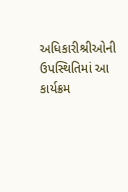અધિકારીશ્રીઓની ઉપસ્થિતિમાં આ કાર્યક્રમ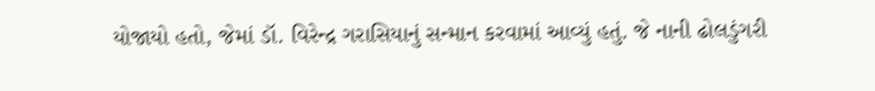યોજાયો હતો, જેમાં ડૉ. વિરેન્દ્ર ગરાસિયાનું સન્માન કરવામાં આવ્યું હતું. જે નાની ઢોલડુંગરી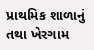પ્રાથમિક શાળાનું તથા ખેરગામ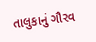તાલુકાનું ગૌરવ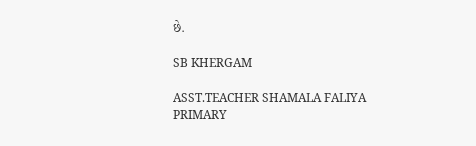છે.

SB KHERGAM

ASST.TEACHER SHAMALA FALIYA PRIMARY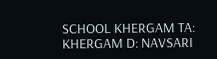SCHOOL KHERGAM TA: KHERGAM D: NAVSARI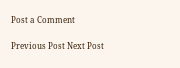Post a Comment

Previous Post Next Post